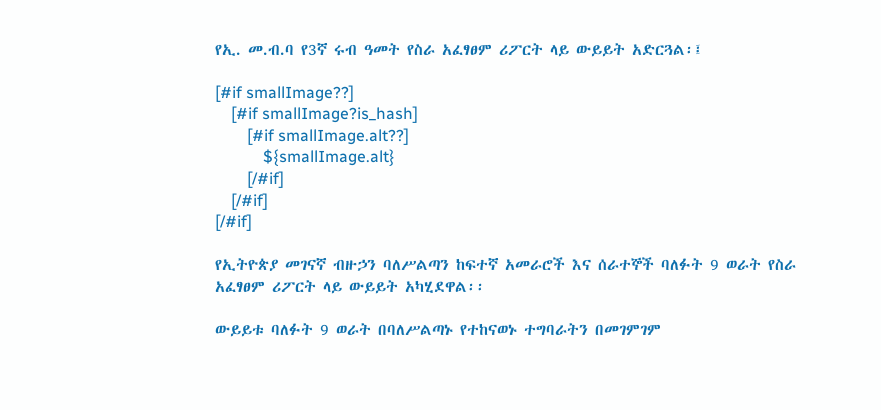የኢ. መ.ብ.ባ የ3ኛ ሩብ ዓመት የስራ አፈፃፀም ሪፖርት ላይ ውይይት አድርጓል፡፤

[#if smallImage??]
    [#if smallImage?is_hash]
        [#if smallImage.alt??]
            ${smallImage.alt}
        [/#if]
    [/#if]
[/#if]

የኢትዮጵያ መገናኛ ብዙኃን ባለሥልጣን ከፍተኛ አመራሮች እና ሰራተኞች ባለፉት 9 ወራት የስራ አፈፃፀም ሪፖርት ላይ ውይይት አካሂደዋል፡፡

ውይይቱ ባለፉት 9 ወራት በባለሥልጣኑ የተከናወኑ ተግባራትን በመገምገም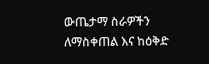ውጤታማ ስራዎችን ለማስቀጠል እና ከዕቅድ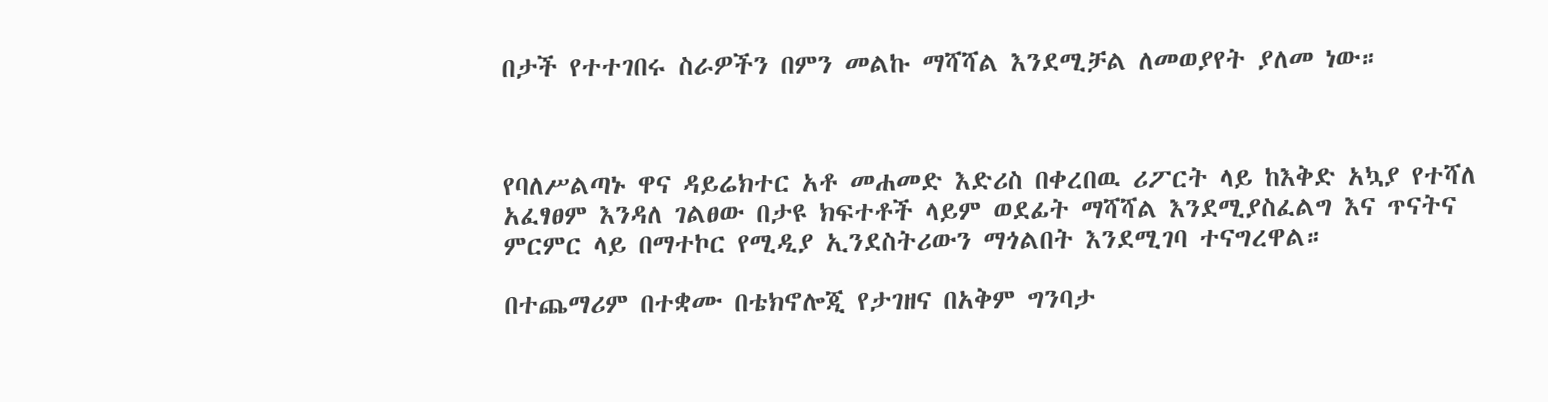በታች የተተገበሩ ስራዎችን በምን መልኩ ማሻሻል እንደሚቻል ለመወያየት ያለመ ነው።



የባለሥልጣኑ ዋና ዳይሬክተር አቶ መሐመድ እድሪስ በቀረበዉ ሪፖርት ላይ ከእቅድ አኳያ የተሻለ አፈፃፀም እንዳለ ገልፀው በታዩ ክፍተቶች ላይም ወደፊት ማሻሻል እንደሚያስፈልግ እና ጥናትና ምርምር ላይ በማተኮር የሚዲያ ኢንደስትሪውን ማጎልበት እንደሚገባ ተናግረዋል።

በተጨማሪም በተቋሙ በቴክኖሎጂ የታገዘና በአቅም ግንባታ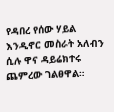የዳበረ የሰው ሃይል እንዲኖር መስራት አለብን ሲሉ ዋና ዳይሬክተሩ ጨምረው ገልፀዋል።